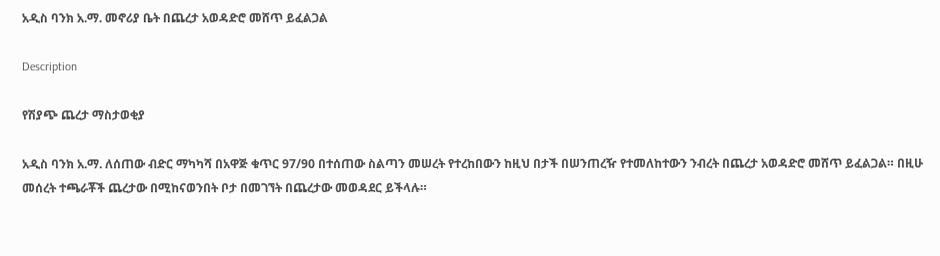አዲስ ባንክ አ.ማ. መኖሪያ ቤት በጨረታ አወዳድሮ መሸጥ ይፈልጋል

Description

የሽያጭ ጨረታ ማስታወቂያ

አዲስ ባንክ አ.ማ. ለሰጠው ብድር ማካካሻ በአዋጅ ቁጥር 97/90 በተሰጠው ስልጣን መሠረት የተረከበውን ከዚህ በታች በሠንጠረዥ የተመለከተውን ንብረት በጨረታ አወዳድሮ መሸጥ ይፈልጋል። በዚሁ መሰረት ተጫራቾች ጨረታው በሚከናወንበት ቦታ በመገኘት በጨረታው መወዳደር ይችላሉ።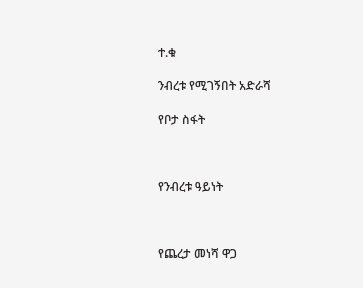ተ.ቁ

ንብረቱ የሚገኝበት አድራሻ

የቦታ ስፋት



የንብረቱ ዓይነት



የጨረታ መነሻ ዋጋ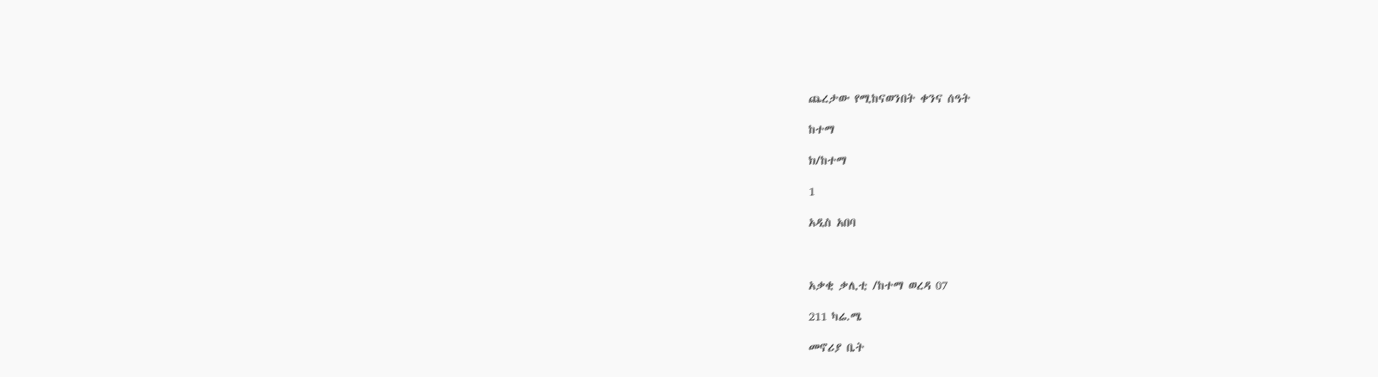ጨረታው የሚከናወንበት ቀንና ሰዓት

ከተማ

ክ/ከተማ

1

አዲስ አበባ



አቃቂ ቃሊቲ /ከተማ ወረዳ 07

211 ካሬ.ሜ

መኖሪያ ቤት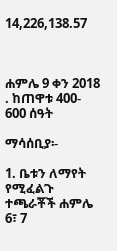14,226,138.57



ሐምሌ 9 ቀን 2018 . ከጠዋቱ 400- 600 ሰዓት

ማሳሰቢያ፡-

1. ቤቱን ለማየት የሚፈልጉ ተጫራቾች ሐምሌ 6፣ 7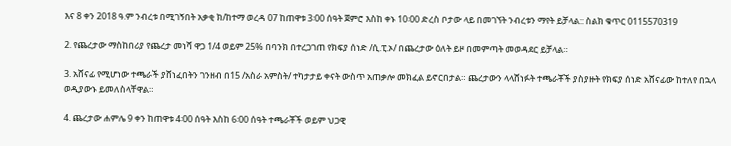እና 8 ቀን 2018 ዓ.ም ንብረቱ በሚገኝበት አቃቂ ክ/ከተማ ወረዳ 07 ከጠዋቱ 3፡00 ሰዓት ጀምሮ እስከ ቀኑ 10፡00 ድረስ ቦታው ላይ በመገኘት ንብረቱን ማየት ይቻላል:: ስልክ ቁጥር 0115570319

2. የጨረታው ማስከበሪያ የጨረታ መነሻ ዋጋ 1/4 ወይም 25% በባንክ በተረጋገጠ የክፍያ ሰነድ /ሲ.ፒ.ኦ/ በጨረታው ዕለት ይዞ በመምጣት መወዳደር ይቻላል።

3. አሸናፊ የሚሆነው ተጫራች ያሸነፈበትን ገንዘብ በ15 /አስራ አምስት/ ተካታታይ ቀናት ውስጥ አጠቃሎ መክፈል ይኖርበታል። ጨረታውን ላላሸነፉት ተጫራቾች ያስያዙት የክፍያ ሰነድ አሸናፊው ከተለየ በኋላ ወዲያውኑ ይመለስላቸዋል።

4. ጨረታው ሐምሌ 9 ቀን ከጠዋቱ 4፡00 ሰዓት እስከ 6፡00 ሰዓት ተጫራቾች ወይም ህጋዊ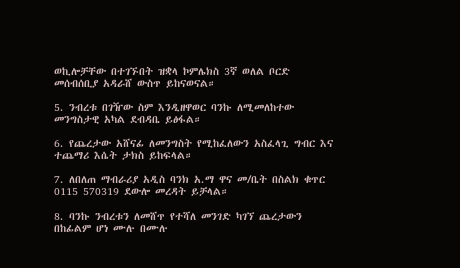ወኪሎቻቸው በተገኙበት ዝቋላ ኮምሌክስ 3ኛ ወለል ቦርድ መሰብሰቢያ አዳራሸ ውስጥ ይከናወናል።

5. ንብረቱ በገዥው ስም እንዲዘዋወር ባንኩ ለሚመለከተው መንግስታዊ አካል ደብዳቤ ይፅፋል።

6. የጨረታው አሸናፊ ለመንግስት የሚከፈለውን አስፈላጊ ግብር እና ተጨማሪ እሴት ታክስ ይከፍላል።

7. ለበለጠ ማብራሪያ አዲስ ባንክ አ.ማ ዋና መ/ቤት በስልክ ቁጥር 0115 570319 ደውሎ መረዳት ይቻላል።

8. ባንኩ ንብረቱን ለመሸጥ የተሻለ መንገድ ካገኘ ጨረታውን በከፊልም ሆነ ሙሉ በሙሉ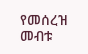የመሰረዝ መብቱ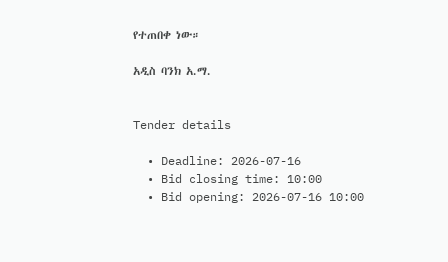የተጠበቀ ነው።

አዲስ ባንክ አ.ማ.


Tender details

  • Deadline: 2026-07-16
  • Bid closing time: 10:00
  • Bid opening: 2026-07-16 10:00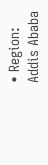• Region: Addis Ababa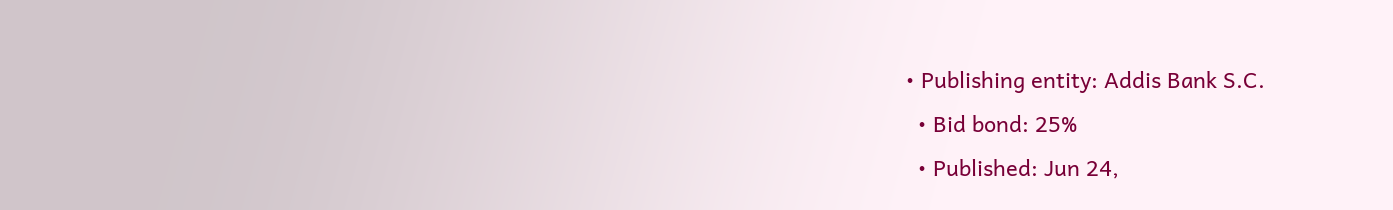• Publishing entity: Addis Bank S.C.
  • Bid bond: 25%
  • Published: Jun 24,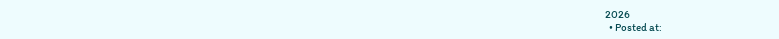2026
  • Posted at: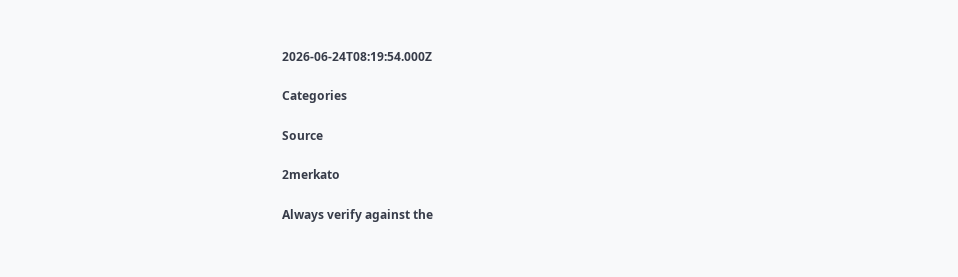2026-06-24T08:19:54.000Z

Categories

Source

2merkato

Always verify against the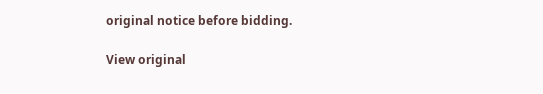original notice before bidding.

View original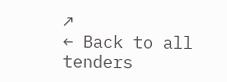↗
← Back to all tenders